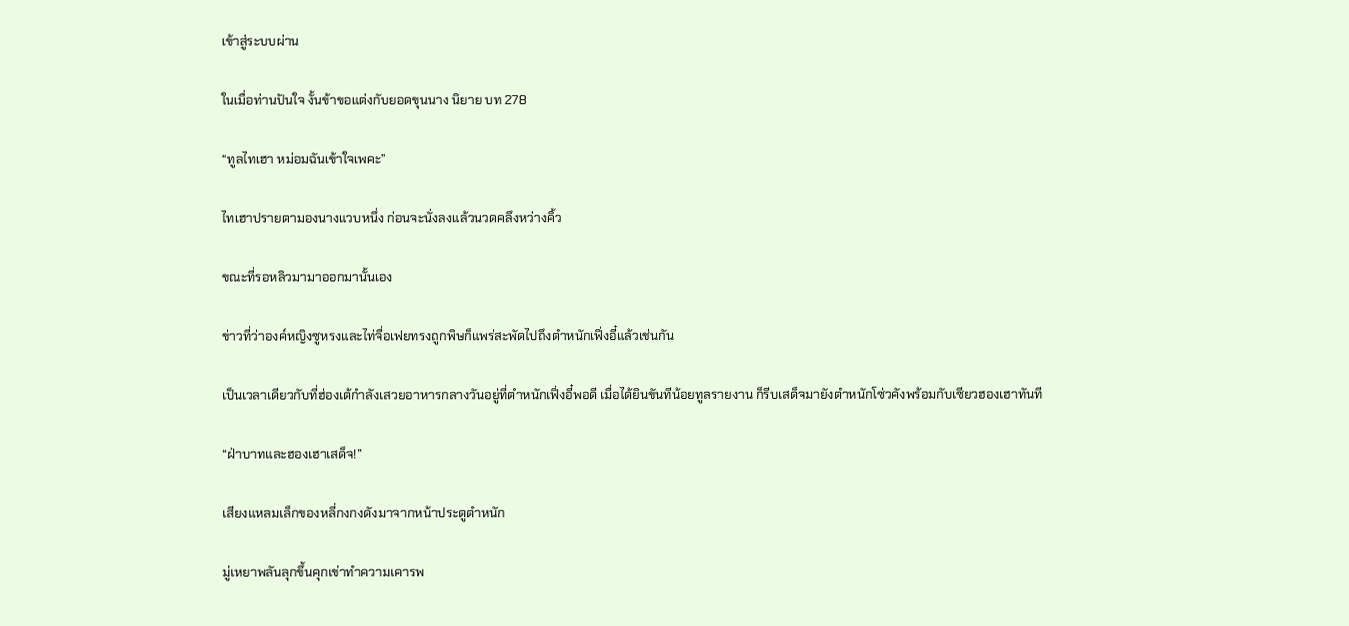เข้าสู่ระบบผ่าน

ในเมื่อท่านปันใจ งั้นข้าขอแต่งกับยอดขุนนาง นิยาย บท 278

“ทูลไทเฮา หม่อมฉันเข้าใจเพคะ”

ไทเฮาปรายตามองนางแวบหนึ่ง ก่อนจะนั่งลงแล้วนวดคลึงหว่างคิ้ว

ขณะที่รอหลิวมามาออกมานั้นเอง

ข่าวที่ว่าองค์หญิงซูหรงและไท่จื่อเฟยทรงถูกพิษก็แพร่สะพัดไปถึงตำหนักเฟิ่งอี๋แล้วเช่นกัน

เป็นเวลาเดียวกับที่ฮ่องเต้กำลังเสวยอาหารกลางวันอยู่ที่ตำหนักเฟิ่งอี๋พอดี เมื่อได้ยินขันทีน้อยทูลรายงาน ก็รีบเสด็จมายังตำหนักโซ่วคังพร้อมกับเซียวฮองเฮาทันที

“ฝ่าบาทและฮองเฮาเสด็จ!”

เสียงแหลมเล็กของหลี่กงกงดังมาจากหน้าประตูตำหนัก

มู่เหยาพลันลุกขึ้นคุกเข่าทำความเคารพ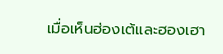เมื่อเห็นฮ่องเต้และฮองเฮา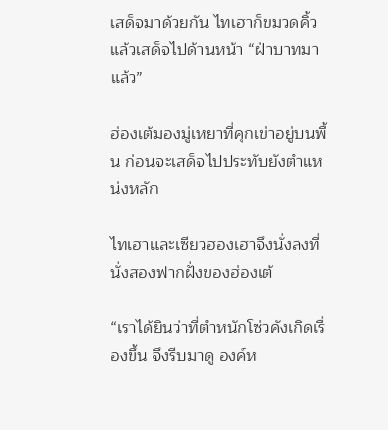เสด็จมาด้วยกัน ไทเฮาก็ขมวดคิ้วแล้วเสด็จไปด้านหน้า “ฝ่าบาทมาแล้ว”

ฮ่องเต้มองมู่เหยาที่คุกเข่าอยู่บนพื้น ก่อนจะเสด็จไปประทับยังตำแหน่งหลัก

ไทเฮาและเซียวฮองเฮาจึงนั่งลงที่นั่งสองฟากฝั่งของฮ่องเต้

“เราได้ยินว่าที่ตำหนักโซ่วคังเกิดเรื่องขึ้น จึงรีบมาดู องค์ห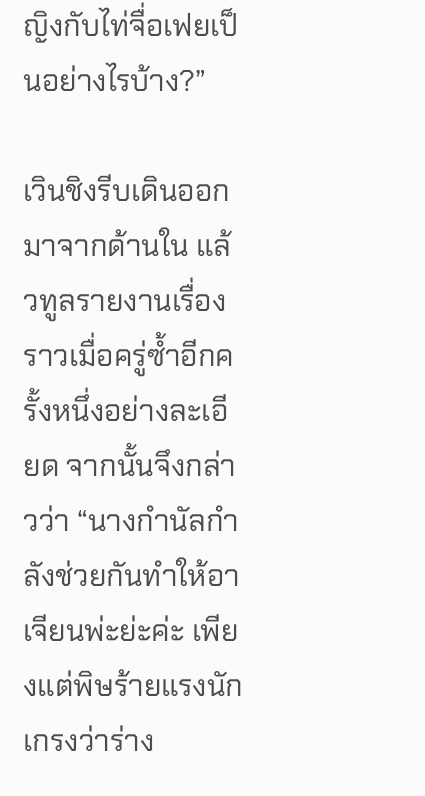ญิงกับไท่จื่อเฟยเป็นอย่างไรบ้าง?”

เวินชิงรีบเดินออกมาจากด้านใน แล้วทูลรายงานเรื่องราวเมื่อครู่ซ้ำอีกครั้งหนึ่งอย่างละเอียด จากนั้นจึงกล่าวว่า “นางกำนัลกำลังช่วยกันทำให้อาเจียนพ่ะย่ะค่ะ เพียงแต่พิษร้ายแรงนัก เกรงว่าร่าง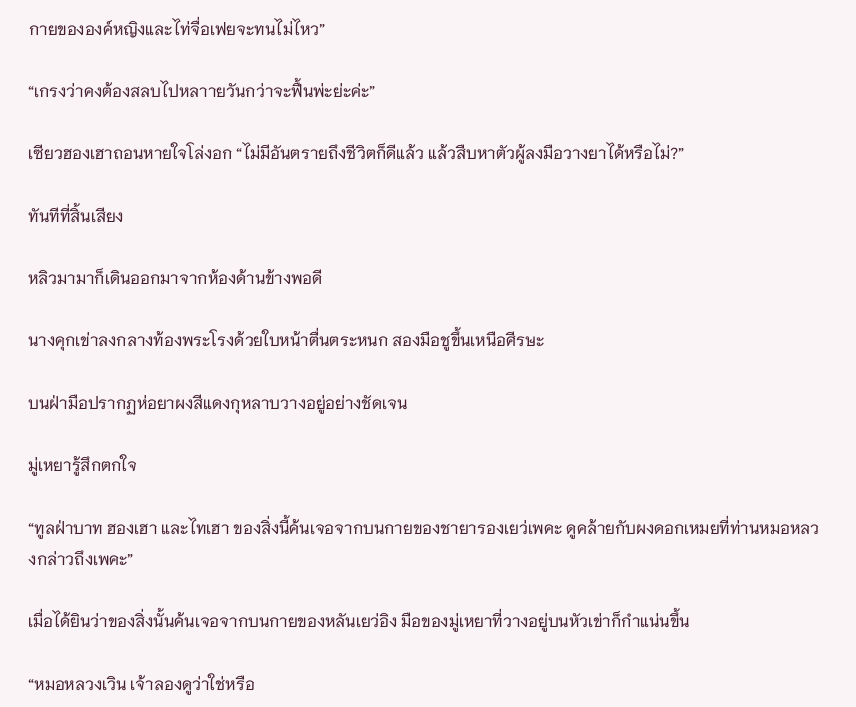กายขององค์หญิงและไท่จื่อเฟยจะทนไม่ไหว”

“เกรงว่าคงต้องสลบไปหลาายวันกว่าจะฟื้นพ่ะย่ะค่ะ”

เซียวฮองเฮาถอนหายใจโล่งอก “ไม่มีอันตรายถึงชีวิตก็ดีแล้ว แล้วสืบหาตัวผู้ลงมือวางยาได้หรือไม่?”

ทันทีที่สิ้นเสียง

หลิวมามาก็เดินออกมาจากห้องด้านข้างพอดี

นางคุกเข่าลงกลางท้องพระโรงด้วยใบหน้าตื่นตระหนก สองมือชูขึ้นเหนือศีรษะ

บนฝ่ามือปรากฏห่อยาผงสีแดงกุหลาบวางอยู่อย่างชัดเจน

มู่เหยารู้สึกตกใจ

“ทูลฝ่าบาท ฮองเฮา และไทเฮา ของสิ่งนี้ค้นเจอจากบนกายของชายารองเยว่เพคะ ดูคล้ายกับผงดอกเหมยที่ท่านหมอหลวงกล่าวถึงเพคะ”

เมื่อได้ยินว่าของสิ่งนั้นค้นเจอจากบนกายของหลันเยว่อิง มือของมู่เหยาที่วางอยู่บนหัวเข่าก็กำแน่นขึ้น

“หมอหลวงเวิน เจ้าลองดูว่าใช่หรือ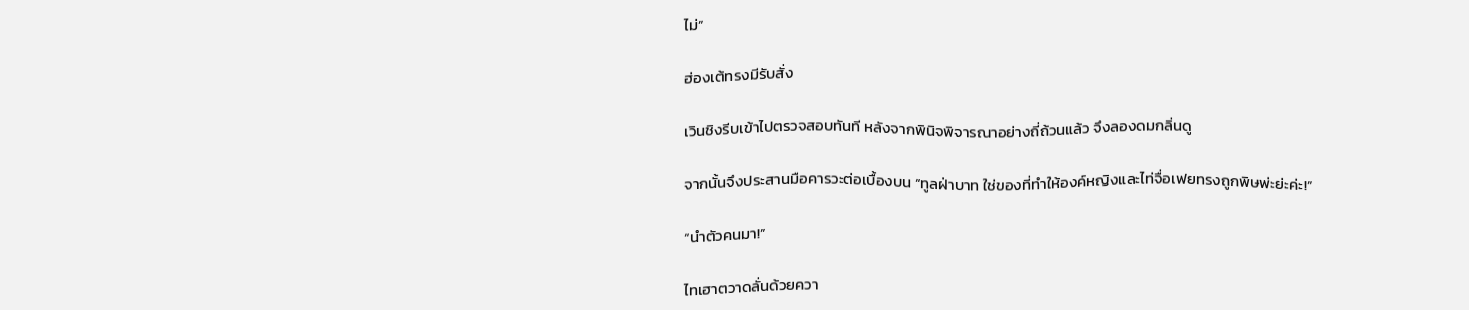ไม่”

ฮ่องเต้ทรงมีรับสั่ง

เวินชิงรีบเข้าไปตรวจสอบทันที หลังจากพินิจพิจารณาอย่างถี่ถ้วนแล้ว จึงลองดมกลิ่นดู

จากนั้นจึงประสานมือคารวะต่อเบื้องบน “ทูลฝ่าบาท ใช่ของที่ทำให้องค์หญิงและไท่จื่อเฟยทรงถูกพิษพ่ะย่ะค่ะ!”

“นำตัวคนมา!”

ไทเฮาตวาดลั่นด้วยควา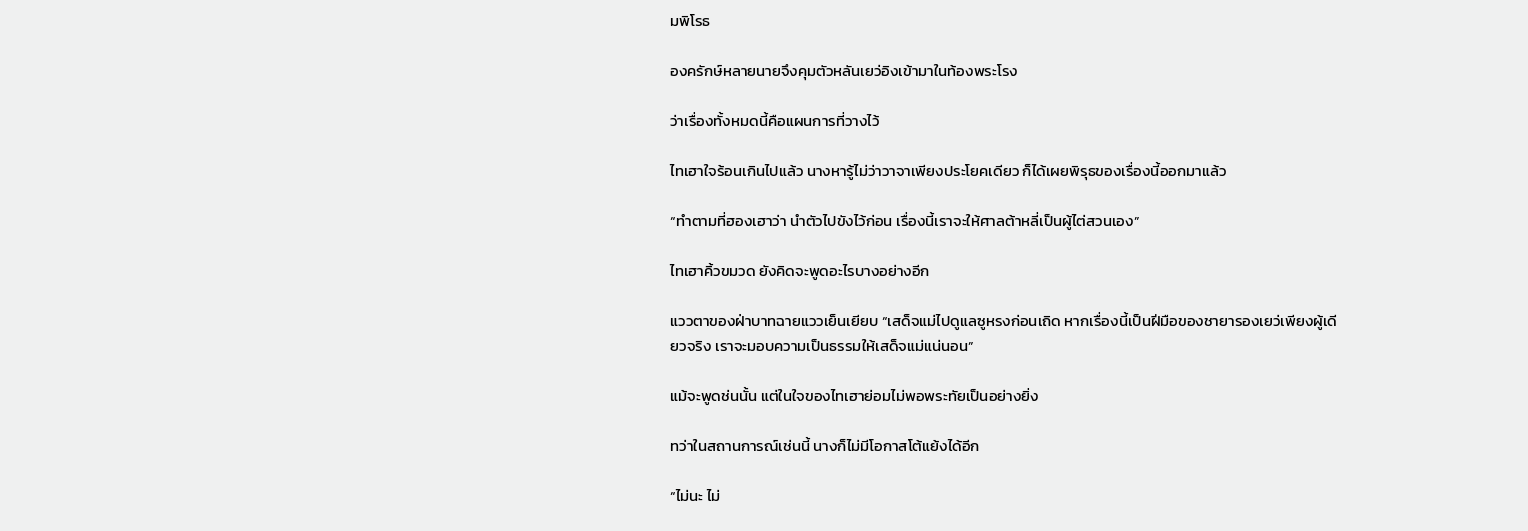มพิโรธ

องครักษ์หลายนายจึงคุมตัวหลันเยว่อิงเข้ามาในท้องพระโรง

ว่าเรื่องทั้งหมดนี้คือแผนการที่วางไว้

ไทเฮาใจร้อนเกินไปแล้ว นางหารู้ไม่ว่าวาจาเพียงประโยคเดียว ก็ได้เผยพิรุธของเรื่องนี้ออกมาแล้ว

“ทำตามที่ฮองเฮาว่า นำตัวไปขังไว้ก่อน เรื่องนี้เราจะให้ศาลต้าหลี่เป็นผู้ไต่สวนเอง”

ไทเฮาคิ้วขมวด ยังคิดจะพูดอะไรบางอย่างอีก

แววตาของฝ่าบาทฉายแววเย็นเยียบ “เสด็จแม่ไปดูแลซูหรงก่อนเถิด หากเรื่องนี้เป็นฝีมือของชายารองเยว่เพียงผู้เดียวจริง เราจะมอบความเป็นธรรมให้เสด็จแม่แน่นอน”

แม้จะพูดช่นนั้น แต่ในใจของไทเฮาย่อมไม่พอพระทัยเป็นอย่างยิ่ง

ทว่าในสถานการณ์เช่นนี้ นางก็ไม่มีโอกาสโต้แย้งได้อีก

“ไม่นะ ไม่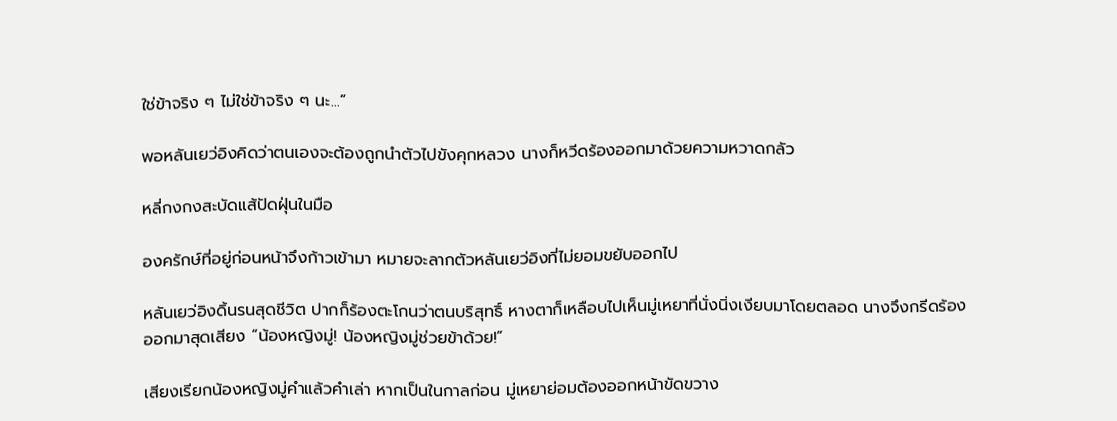ใช่ข้าจริง ๆ ไม่ใช่ข้าจริง ๆ นะ...”

พอหลันเยว่อิงคิดว่าตนเองจะต้องถูกนำตัวไปขังคุกหลวง นางก็หวีดร้องออกมาด้วยความหวาดกลัว

หลี่กงกงสะบัดแส้ปัดฝุ่นในมือ

องครักษ์ที่อยู่ก่อนหน้าจึงก้าวเข้ามา หมายจะลากตัวหลันเยว่อิงที่ไม่ยอมขยับออกไป

หลันเยว่อิงดิ้นรนสุดชีวิต ปากก็ร้องตะโกนว่าตนบริสุทธิ์ หางตาก็เหลือบไปเห็นมู่เหยาที่นั่งนิ่งเงียบมาโดยตลอด นางจึงกรีดร้องออกมาสุดเสียง “น้องหญิงมู่! น้องหญิงมู่ช่วยข้าด้วย!”

เสียงเรียกน้องหญิงมู่คำแล้วคำเล่า หากเป็นในกาลก่อน มู่เหยาย่อมต้องออกหน้าขัดขวาง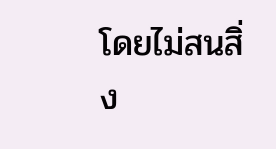โดยไม่สนสิ่ง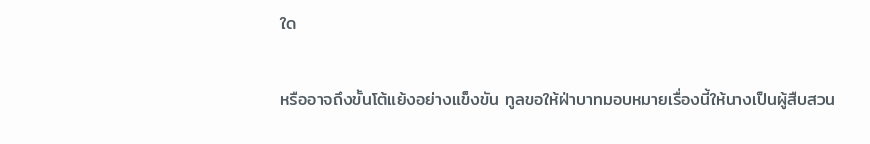ใด

หรืออาจถึงขั้นโต้แย้งอย่างแข็งขัน ทูลขอให้ฝ่าบาทมอบหมายเรื่องนี้ให้นางเป็นผู้สืบสวน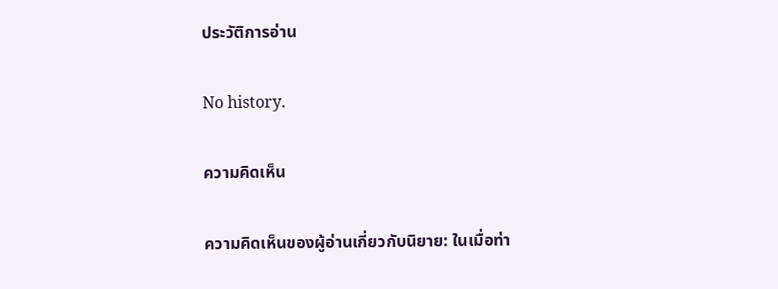ประวัติการอ่าน

No history.

ความคิดเห็น

ความคิดเห็นของผู้อ่านเกี่ยวกับนิยาย: ในเมื่อท่า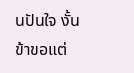นปันใจ งั้นข้าขอแต่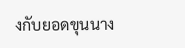งกับยอดขุนนาง